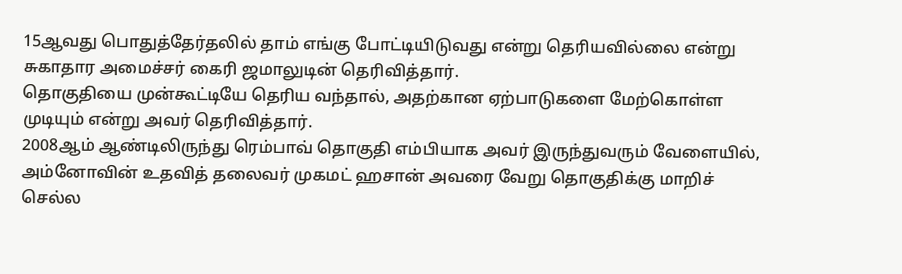15ஆவது பொதுத்தேர்தலில் தாம் எங்கு போட்டியிடுவது என்று தெரியவில்லை என்று சுகாதார அமைச்சர் கைரி ஜமாலுடின் தெரிவித்தார்.
தொகுதியை முன்கூட்டியே தெரிய வந்தால், அதற்கான ஏற்பாடுகளை மேற்கொள்ள முடியும் என்று அவர் தெரிவித்தார்.
2008ஆம் ஆண்டிலிருந்து ரெம்பாவ் தொகுதி எம்பியாக அவர் இருந்துவரும் வேளையில், அம்னோவின் உதவித் தலைவர் முகமட் ஹசான் அவரை வேறு தொகுதிக்கு மாறிச் செல்ல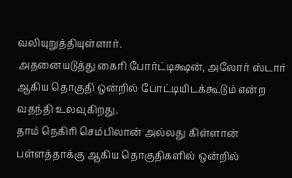வலியுறுத்தியுள்ளார்.
அதனையடுத்து கைரி போர்ட்டிக்ஷன், அலோர் ஸ்டார் ஆகிய தொகுதி ஒன்றில் போட்டியிடக்கூடும் என்ற வதந்தி உலவுகிறது.
தாம் நெகிரி செம்பிலான் அல்லது கிள்ளான் பள்ளத்தாக்கு ஆகிய தொகுதிகளில் ஒன்றில்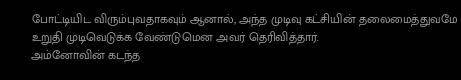போட்டியிட விரும்புவதாகவும் ஆனால், அந்த முடிவு கட்சியின் தலைமைத்துவமே உறுதி முடிவெடுக்க வேண்டுமென அவர் தெரிவித்தார்.
அம்னோவின் கடந்த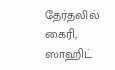தேர்தலில் கைரி, ஸாஹிட்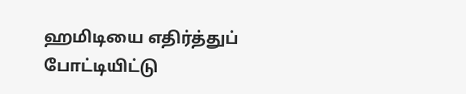ஹமிடியை எதிர்த்துப் போட்டியிட்டு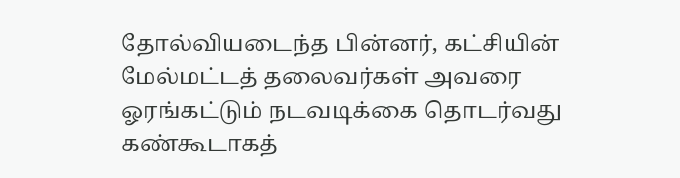தோல்வியடைந்த பின்னர், கட்சியின் மேல்மட்டத் தலைவர்கள் அவரை ஓரங்கட்டும் நடவடிக்கை தொடர்வது கண்கூடாகத்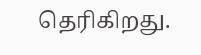தெரிகிறது.